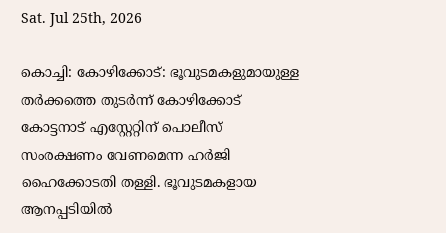Sat. Jul 25th, 2026

കൊച്ചി: കോഴിക്കോട്: ഭൂവുടമകളുമായുള്ള തർക്കത്തെ തുടർന്ന് കോഴിക്കോട് കോട്ടനാട് എസ്റ്റേറ്റിന് പൊലീസ് സംരക്ഷണം വേണമെന്ന ഹർജി ഹൈക്കോടതി തള്ളി. ഭൂവുടമകളായ ആനപ്പടിയിൽ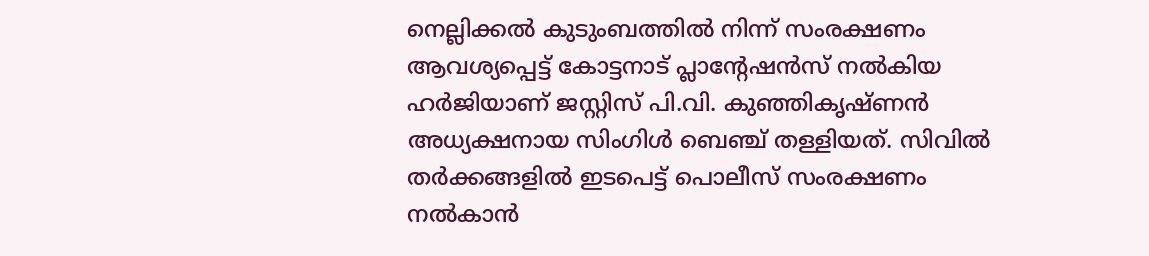നെല്ലിക്കൽ കുടുംബത്തിൽ നിന്ന് സംരക്ഷണം ആവശ്യപ്പെട്ട് കോട്ടനാട് പ്ലാന്റേഷൻസ് നൽകിയ ഹർജിയാണ് ജസ്റ്റിസ് പി.വി. കുഞ്ഞികൃഷ്ണൻ അധ്യക്ഷനായ സിംഗിൾ ബെഞ്ച് തള്ളിയത്. സിവിൽ തർക്കങ്ങളിൽ ഇടപെട്ട് പൊലീസ് സംരക്ഷണം നൽകാൻ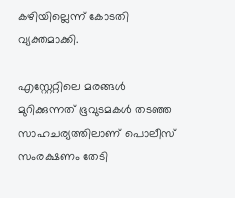കഴിയില്ലെന്ന് കോടതി വ്യക്തമാക്കി.

എസ്റ്റേറ്റിലെ മരങ്ങൾ മുറിക്കുന്നത് ഭൂവുടമകൾ തടഞ്ഞ സാഹചര്യത്തിലാണ് പൊലീസ് സംരക്ഷണം തേടി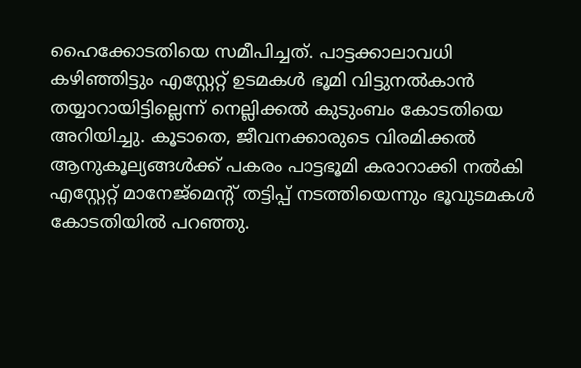ഹൈക്കോടതിയെ സമീപിച്ചത്. പാട്ടക്കാലാവധി കഴിഞ്ഞിട്ടും എസ്റ്റേറ്റ് ഉടമകൾ ഭൂമി വിട്ടുനൽകാൻ തയ്യാറായിട്ടില്ലെന്ന് നെല്ലിക്കൽ കുടുംബം കോടതിയെ അറിയിച്ചു. കൂടാതെ, ജീവനക്കാരുടെ വിരമിക്കൽ ആനുകൂല്യങ്ങൾക്ക് പകരം പാട്ടഭൂമി കരാറാക്കി നൽകി എസ്റ്റേറ്റ് മാനേജ്മെന്റ് തട്ടിപ്പ് നടത്തിയെന്നും ഭൂവുടമകൾ കോടതിയിൽ പറഞ്ഞു.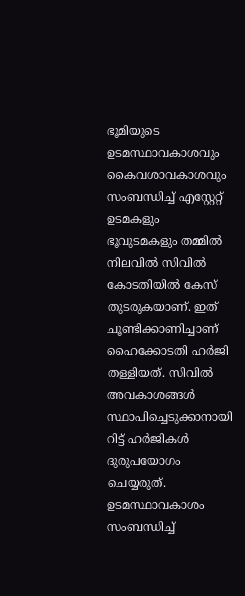ഭൂമിയുടെ ഉടമസ്ഥാവകാശവും കൈവശാവകാശവും സംബന്ധിച്ച് എസ്റ്റേറ്റ് ഉടമകളും ഭൂവുടമകളും തമ്മിൽ നിലവിൽ സിവിൽ കോടതിയിൽ കേസ് തുടരുകയാണ്. ഇത് ചൂണ്ടിക്കാണിച്ചാണ് ഹൈക്കോടതി ഹർജി തള്ളിയത്. സിവിൽ അവകാശങ്ങൾ സ്ഥാപിച്ചെടുക്കാനായി റിട്ട് ഹർജികൾ ദുരുപയോഗം ചെയ്യരുത്. ഉടമസ്ഥാവകാശം സംബന്ധിച്ച്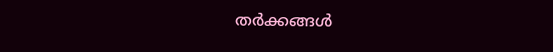തർക്കങ്ങൾ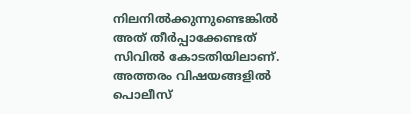നിലനിൽക്കുന്നുണ്ടെങ്കിൽ അത് തീർപ്പാക്കേണ്ടത് സിവിൽ കോടതിയിലാണ്. അത്തരം വിഷയങ്ങളിൽ പൊലീസ്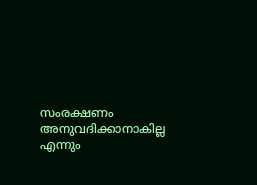സംരക്ഷണം അനുവദിക്കാനാകില്ല എന്നും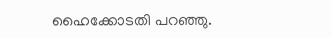ഹൈക്കോടതി പറഞ്ഞു.